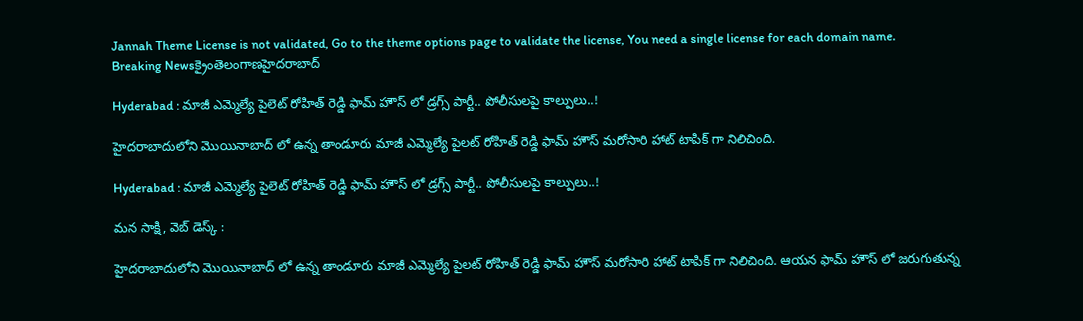Jannah Theme License is not validated, Go to the theme options page to validate the license, You need a single license for each domain name.
Breaking Newsక్రైంతెలంగాణహైదరాబాద్

Hyderabad : మాజీ ఎమ్మెల్యే పైలెట్ రోహిత్ రెడ్డి ఫామ్ హౌస్ లో డ్రగ్స్ పార్టీ.. పోలీసులపై కాల్పులు..!

హైదరాబాదులోని మొయినాబాద్ లో ఉన్న తాండూరు మాజీ ఎమ్మెల్యే పైలట్ రోహిత్ రెడ్డి ఫామ్ హౌస్ మరోసారి హాట్ టాపిక్ గా నిలిచింది.

Hyderabad : మాజీ ఎమ్మెల్యే పైలెట్ రోహిత్ రెడ్డి ఫామ్ హౌస్ లో డ్రగ్స్ పార్టీ.. పోలీసులపై కాల్పులు..!

మన సాక్షి, వెబ్ డెస్క్ :

హైదరాబాదులోని మొయినాబాద్ లో ఉన్న తాండూరు మాజీ ఎమ్మెల్యే పైలట్ రోహిత్ రెడ్డి ఫామ్ హౌస్ మరోసారి హాట్ టాపిక్ గా నిలిచింది. ఆయన ఫామ్ హౌస్ లో జరుగుతున్న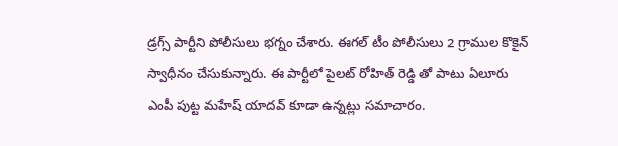డ్రగ్స్ పార్టీని పోలీసులు భగ్నం చేశారు. ఈగల్ టీం పోలీసులు 2 గ్రాముల కొకైన్ స్వాధీనం చేసుకున్నారు. ఈ పార్టీలో పైలట్ రోహిత్ రెడ్డి తో పాటు ఏలూరు ఎంపీ పుట్ట మహేష్ యాదవ్ కూడా ఉన్నట్లు సమాచారం.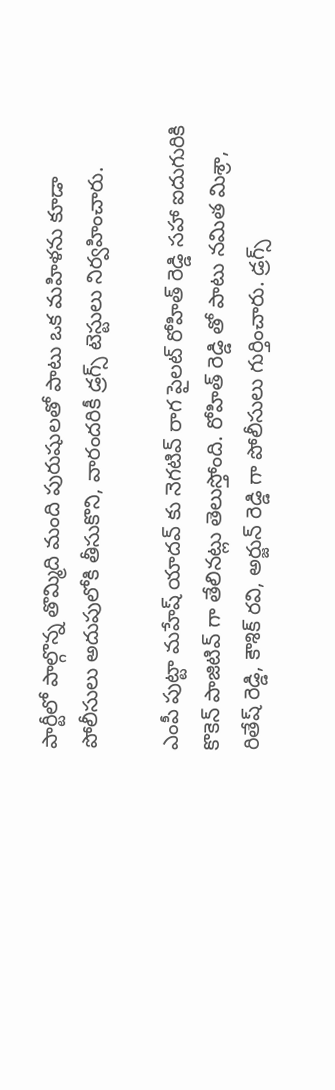పార్టీలో పాల్గొన్న తొమ్మిది మంది పురుషులతో పాటు ఒక మహిళను కూడా పోలీసులు అదుపులోకి తీసుకొని, వారందరికీ డ్రగ్స్ టెస్టులు నిర్వహించారు.

ఎంపీ పుట్టా మహేష్ యాదవ్ కు నెగటివ్ రాగ పైలట్ రోహిత్ రెడ్డి సహా ఐదుగురికి కొకెన్ పాజిటివ్ గా తేలినట్లు తెలుస్తోంది. రోహిత్ రెడ్డి తో పాటు నమిత మిశ్రా, రితేష్ రెడ్డి, కౌశిక్ రవి, అర్జున్ రెడ్డి గా పోలీసులు గుర్తించారు. డ్రగ్స్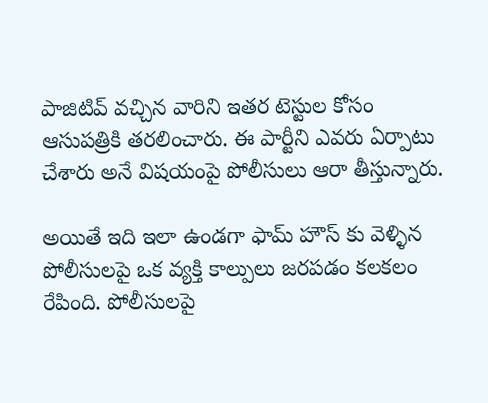పాజిటివ్ వచ్చిన వారిని ఇతర టెస్టుల కోసం ఆసుపత్రికి తరలించారు. ఈ పార్టీని ఎవరు ఏర్పాటు చేశారు అనే విషయంపై పోలీసులు ఆరా తీస్తున్నారు.

అయితే ఇది ఇలా ఉండగా ఫామ్ హౌస్ కు వెళ్ళిన పోలీసులపై ఒక వ్యక్తి కాల్పులు జరపడం కలకలం రేపింది. పోలీసులపై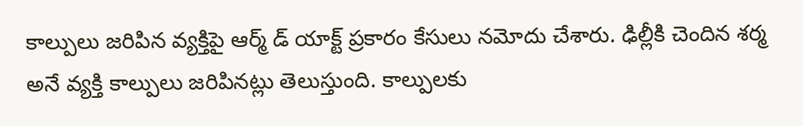కాల్పులు జరిపిన వ్యక్తిపై ఆర్మ్ డ్ యాక్ట్ ప్రకారం కేసులు నమోదు చేశారు. ఢిల్లీకి చెందిన శర్మ అనే వ్యక్తి కాల్పులు జరిపినట్లు తెలుస్తుంది. కాల్పులకు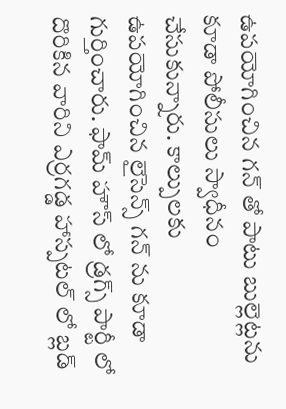ఉపయోగించిన గన్ తో పాటు బుల్లెట్లను కూడా పోలీసులు స్వాధీనం చేసుకున్నారు. కాల్పులకు ఉపయోగించిన లైసెన్స్ గన్ ను కూడా గుర్తించారు. ఫామ్ హౌస్ లో డ్రగ్స్ పార్టీ లో దొరికిన వారిని ఎర్రగడ్డ హాస్పటల్ లో బ్లడ్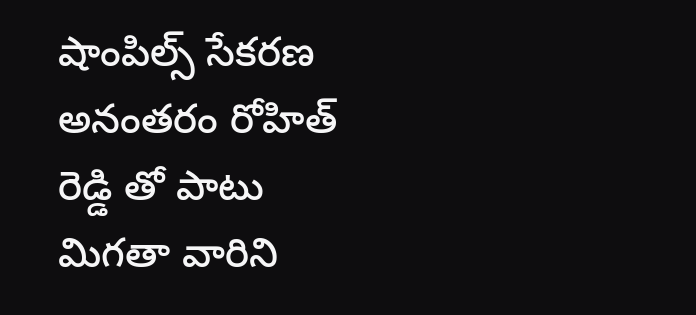షాంపిల్స్ సేకరణ అనంతరం రోహిత్ రెడ్డి తో పాటు మిగతా వారిని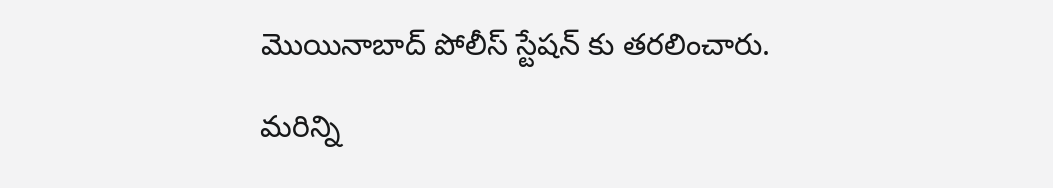మొయినాబాద్ పోలీస్ స్టేషన్ కు తరలించారు.

మరిన్ని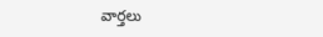వార్తలు